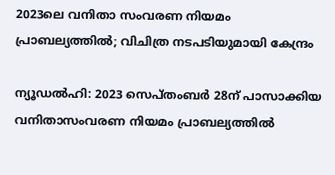2023ലെ വനിതാ സംവരണ നിയമം പ്രാബല്യത്തിൽ; വിചിത്ര നടപടിയുമായി കേന്ദ്രം

ന്യൂഡൽഹി: 2023 സെപ്തംബർ 28ന് പാസാക്കിയ വനിതാസംവരണ നിയമം പ്രാബല്യത്തിൽ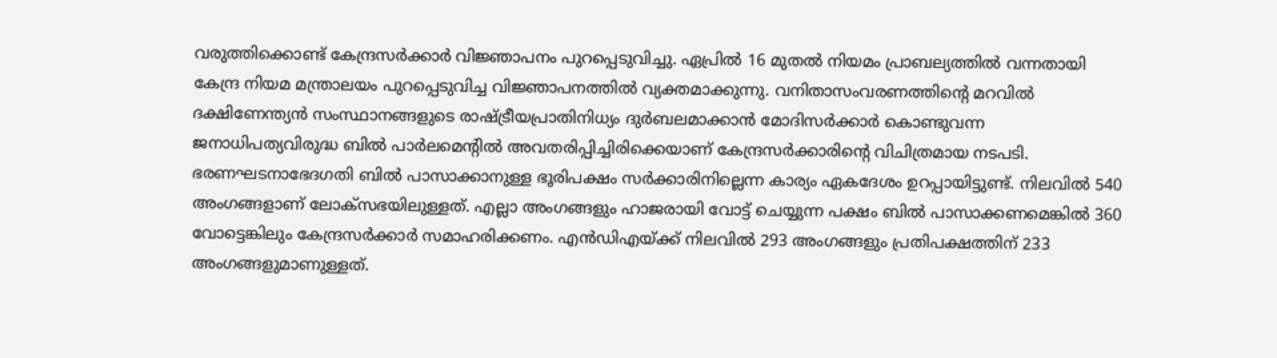വരുത്തിക്കൊണ്ട് കേന്ദ്രസർക്കാർ വിജ്ഞാപനം പുറപ്പെടുവിച്ചു. ഏപ്രിൽ 16 മുതൽ നിയമം പ്രാബല്യത്തിൽ വന്നതായി കേന്ദ്ര നിയമ മന്ത്രാലയം പുറപ്പെടുവിച്ച വിജ്ഞാപനത്തിൽ വ്യക്തമാക്കുന്നു. വനിതാസംവരണത്തിന്റെ മറവിൽ ദക്ഷിണേന്ത്യൻ സംസ്ഥാനങ്ങളുടെ രാഷ്ട്രീയപ്രാതിനിധ്യം ദുർബലമാക്കാൻ മോദിസർക്കാർ കൊണ്ടുവന്ന ജനാധിപത്യവിരുദ്ധ ബിൽ പാർലമെന്റിൽ അവതരിപ്പിച്ചിരിക്കെയാണ് കേന്ദ്രസർക്കാരിന്റെ വിചിത്രമായ നടപടി.
ഭരണഘടനാഭേദഗതി ബിൽ പാസാക്കാനുള്ള ഭൂരിപക്ഷം സർക്കാരിനില്ലെന്ന കാര്യം ഏകദേശം ഉറപ്പായിട്ടുണ്ട്. നിലവിൽ 540 അംഗങ്ങളാണ് ലോക്സഭയിലുള്ളത്. എല്ലാ അംഗങ്ങളും ഹാജരായി വോട്ട് ചെയ്യുന്ന പക്ഷം ബിൽ പാസാക്കണമെങ്കിൽ 360 വോട്ടെങ്കിലും കേന്ദ്രസർക്കാർ സമാഹരിക്കണം. എൻഡിഎയ്ക്ക് നിലവിൽ 293 അംഗങ്ങളും പ്രതിപക്ഷത്തിന് 233 അംഗങ്ങളുമാണുള്ളത്.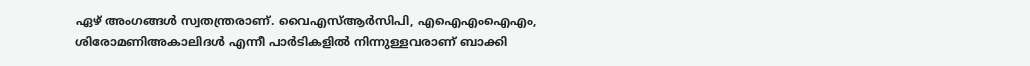ഏഴ് അംഗങ്ങൾ സ്വതന്ത്രരാണ്. വൈഎസ്ആർസിപി, എഐഎംഐഎം, ശിരോമണിഅകാലിദൾ എന്നീ പാർടികളിൽ നിന്നുള്ളവരാണ് ബാക്കി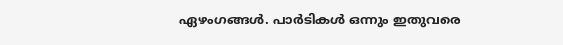ഏഴംഗങ്ങൾ. പാർടികൾ ഒന്നും ഇതുവരെ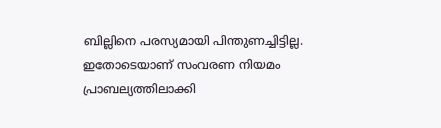ബില്ലിനെ പരസ്യമായി പിന്തുണച്ചിട്ടില്ല. ഇതോടെയാണ് സംവരണ നിയമം പ്രാബല്യത്തിലാക്കി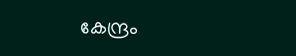കേന്ദ്രം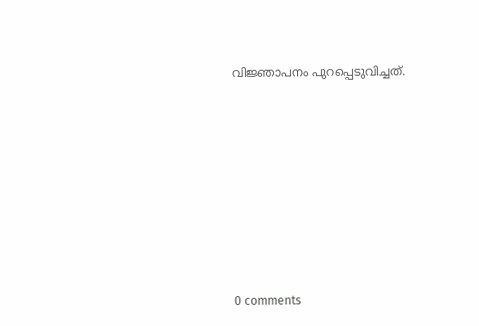വിജ്ഞാപനം പുറപ്പെടുവിച്ചത്.










0 comments